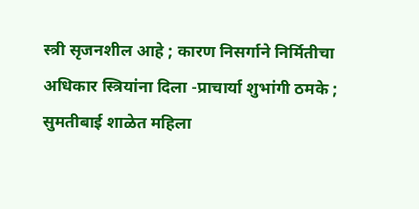स्त्री सृजनशील आहे ; कारण निसर्गाने निर्मितीचा अधिकार स्त्रियांना दिला -प्राचार्या शुभांगी ठमके ; सुमतीबाई शाळेत महिला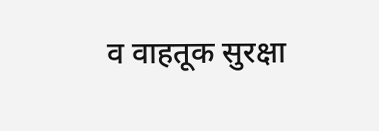व वाहतूक सुरक्षा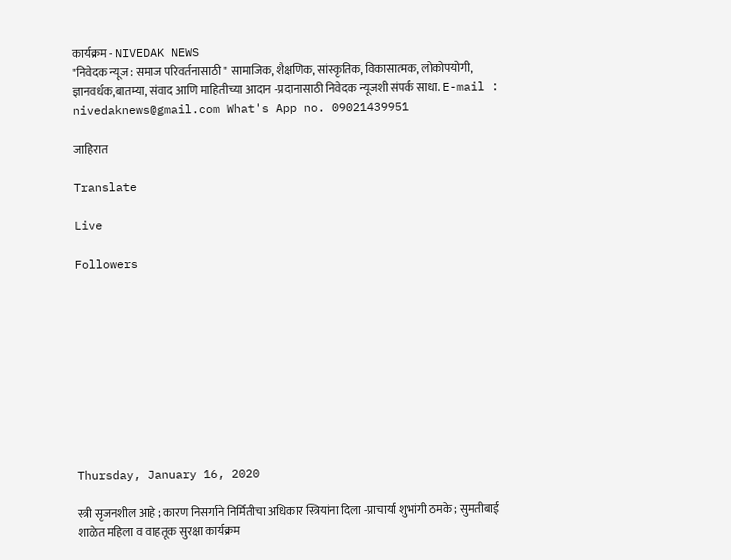कार्यक्रम - NIVEDAK NEWS
"निवेदक न्यूज : समाज परिवर्तनासाठी " सामाजिक, शैक्षणिक, सांस्कृतिक, विकासात्मक, लोकोपयोगी, ज्ञानवर्धक,बातम्या, संवाद आणि माहितीच्या आदान -प्रदानासाठी निवेदक न्यूजशी संपर्क साधा. E-mail : nivedaknews@gmail.com What's App no. 09021439951

जाहिरात

Translate

Live

Followers










Thursday, January 16, 2020

स्त्री सृजनशील आहे ; कारण निसर्गाने निर्मितीचा अधिकार स्त्रियांना दिला -प्राचार्या शुभांगी ठमके ; सुमतीबाई शाळेत महिला व वाहतूक सुरक्षा कार्यक्रम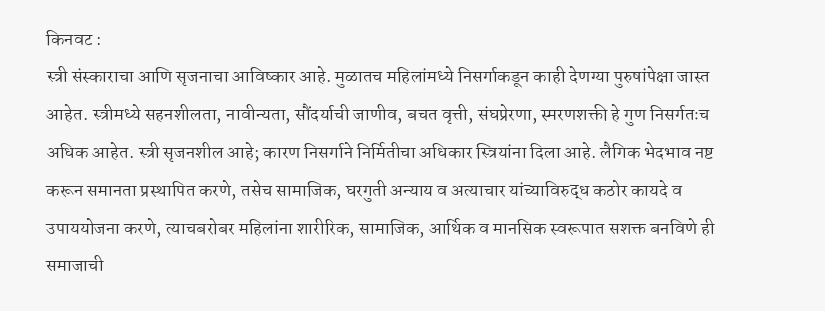किनवट :
स्त्री संस्काराचा आणि सृजनाचा आविष्कार आहे. मुळातच महिलांमध्ये निसर्गाकडून काही देणग्या पुरुषांपेक्षा जास्त आहेत. स्त्रीमध्ये सहनशीलता, नावीन्यता, सौंदर्याची जाणीव, बचत वृत्ती, संघप्रेरणा, स्मरणशक्ती हे गुण निसर्गतःच अधिक आहेत. स्त्री सृजनशील आहे; कारण निसर्गाने निर्मितीचा अधिकार स्त्रियांना दिला आहे. लैगिक भेदभाव नष्ट करून समानता प्रस्थापित करणे, तसेच सामाजिक, घरगुती अन्याय व अत्याचार यांच्याविरुद्ध कठोर कायदे व उपाययोजना करणे, त्याचबरोबर महिलांना शारीरिक, सामाजिक, आर्थिक व मानसिक स्वरूपात सशक्त बनविणे ही समाजाची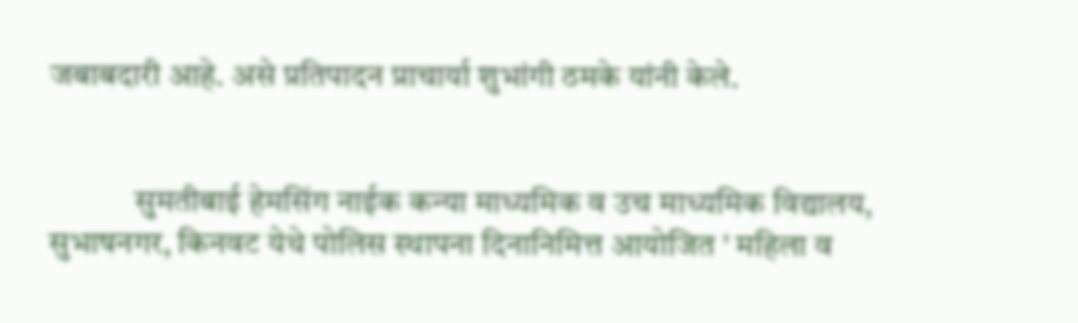जबाबदारी आहे. असे प्रतिपादन प्राचार्या शुभांगी ठमके यांनी केले.


             सुमतीबाई हेमसिंग नाईक कन्या माध्यमिक व उच माध्यमिक विद्यालय, सुभाषनगर, किनवट येथे पोलिस स्थापना दिनानिमित्त आयोजित ' महिला व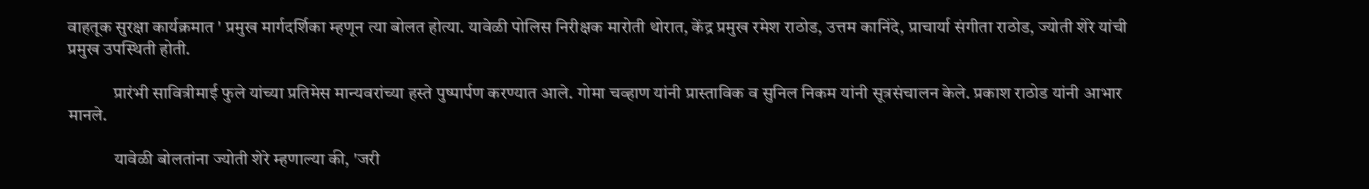वाहतूक सुरक्षा कार्यक्रमात ' प्रमुख मार्गदर्शिका म्हणून त्या बोलत होत्या. यावेळी पोलिस निरीक्षक मारोती थोरात, केंद्र प्रमुख रमेश राठोड, उत्तम कानिंदे, प्राचार्या संगीता राठोड, ज्योती शेरे यांची प्रमुख उपस्थिती होती.

             प्रारंभी सावित्रीमाई फुले यांच्या प्रतिमेस मान्यवरांच्या हस्ते पुष्पार्पण करण्यात आले. गोमा चव्हाण यांनी प्रास्ताविक व सुनिल निकम यांनी सूत्रसंचालन केले. प्रकाश राठोड यांनी आभार मानले.

             यावेळी बोलतांना ज्योती शेरे म्हणाल्या की, 'जरी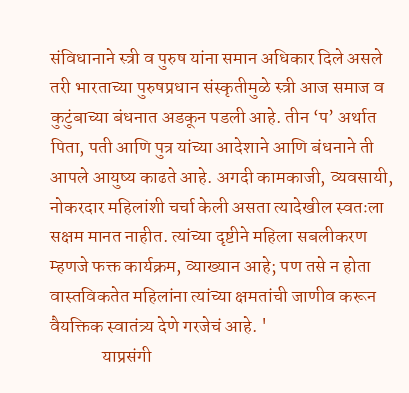संविधानाने स्त्री व पुरुष यांना समान अधिकार दिले असले तरी भारताच्या पुरुषप्रधान संस्कृतीमुळे स्त्री आज समाज व कुटुंबाच्या बंधनात अडकून पडली आहे. तीन ‘प’ अर्थात पिता, पती आणि पुत्र यांच्या आदेशाने आणि बंधनाने ती आपले आयुष्य काढते आहे. अगदी कामकाजी, व्यवसायी, नोकरदार महिलांशी चर्चा केली असता त्यादेखील स्वतःला सक्षम मानत नाहीत. त्यांच्या दृष्टीने महिला सबलीकरण म्हणजे फक्त कार्यक्रम, व्याख्यान आहे; पण तसे न होता वास्तविकतेत महिलांना त्यांच्या क्षमतांची जाणीव करून वैयक्तिक स्वातंत्र्य देणे गरजेचं आहे. '
              याप्रसंगी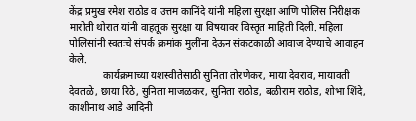केंद्र प्रमुख रमेश राठोड व उत्तम कानिंदे यांनी महिला सुरक्षा आणि पोलिस निरीक्षक मारोती थोरात यांनी वाहतूक सुरक्षा या विषयावर विस्तृत माहिती दिली. महिला पोलिसांनी स्वतःचे संपर्क क्रमांक मुलींना देऊन संकटकाळी आवाज देण्याचे आवाहन केले.
             कार्यक्रमाच्या यशस्वीतेसाठी सुनिता तोरणेकर, माया देवराव, मायावती देवतळे, छाया रिठे, सुनिता माजळकर, सुनिता राठोड, बळीराम राठोड, शोभा शिंदे, काशीनाथ आडे आदिनी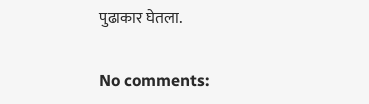पुढाकार घेतला.

No comments: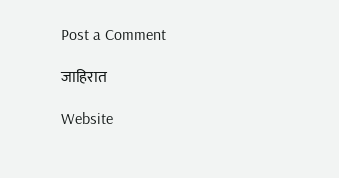Post a Comment

जाहिरात

Website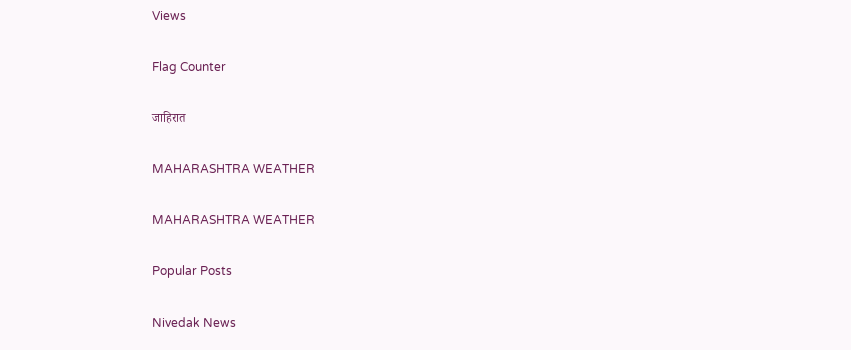Views

Flag Counter

जाहिरात

MAHARASHTRA WEATHER

MAHARASHTRA WEATHER

Popular Posts

Nivedak News